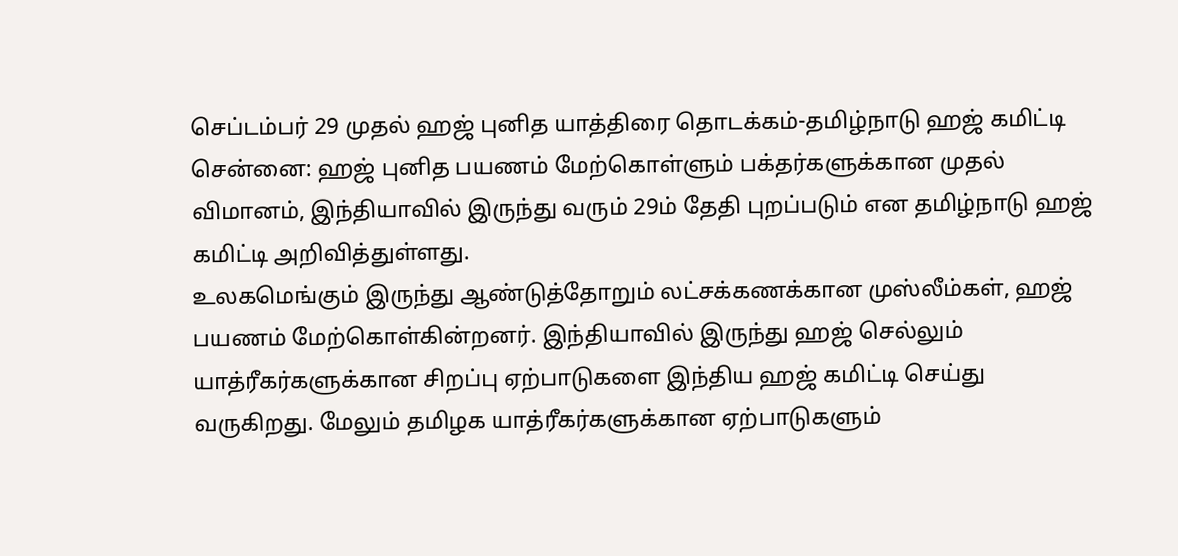செப்டம்பர் 29 முதல் ஹஜ் புனித யாத்திரை தொடக்கம்-தமிழ்நாடு ஹஜ் கமிட்டி
சென்னை: ஹஜ் புனித பயணம் மேற்கொள்ளும் பக்தர்களுக்கான முதல் விமானம், இந்தியாவில் இருந்து வரும் 29ம் தேதி புறப்படும் என தமிழ்நாடு ஹஜ் கமிட்டி அறிவித்துள்ளது.
உலகமெங்கும் இருந்து ஆண்டுத்தோறும் லட்சக்கணக்கான முஸ்லீம்கள், ஹஜ் பயணம் மேற்கொள்கின்றனர். இந்தியாவில் இருந்து ஹஜ் செல்லும் யாத்ரீகர்களுக்கான சிறப்பு ஏற்பாடுகளை இந்திய ஹஜ் கமிட்டி செய்து வருகிறது. மேலும் தமிழக யாத்ரீகர்களுக்கான ஏற்பாடுகளும்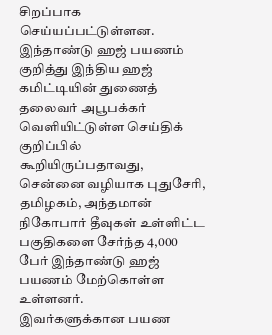சிறப்பாக செய்யப்பட்டுள்ளன.
இந்தாண்டு ஹஜ் பயணம் குறித்து இந்திய ஹஜ் கமிட்டியின் துணைத் தலைவர் அபூபக்கர் வெளியிட்டுள்ள செய்திக் குறிப்பில் கூறியிருப்பதாவது, சென்னை வழியாக புதுசேரி, தமிழகம், அந்தமான் நிகோபார் தீவுகள் உள்ளிட்ட பகுதிகளை சேர்ந்த 4,000 பேர் இந்தாண்டு ஹஜ் பயணம் மேற்கொள்ள உள்ளனர்.
இவர்களுக்கான பயண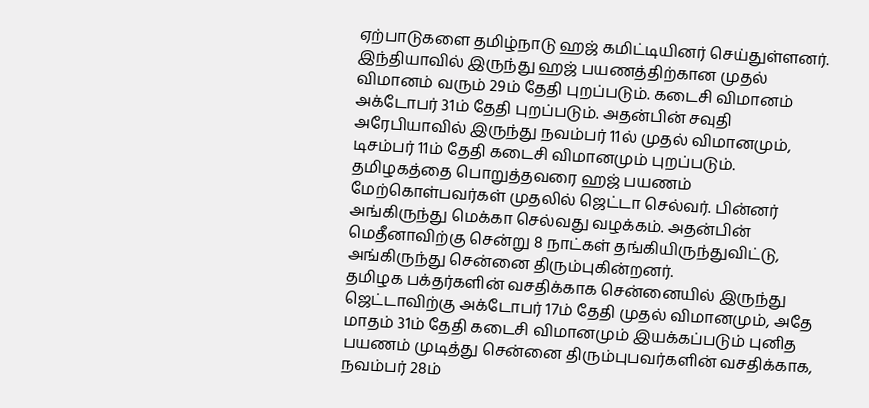ஏற்பாடுகளை தமிழ்நாடு ஹஜ் கமிட்டியினர் செய்துள்ளனர். இந்தியாவில் இருந்து ஹஜ் பயணத்திற்கான முதல் விமானம் வரும் 29ம் தேதி புறப்படும். கடைசி விமானம் அக்டோபர் 31ம் தேதி புறப்படும். அதன்பின் சவுதி அரேபியாவில் இருந்து நவம்பர் 11ல் முதல் விமானமும், டிசம்பர் 11ம் தேதி கடைசி விமானமும் புறப்படும்.
தமிழகத்தை பொறுத்தவரை ஹஜ் பயணம் மேற்கொள்பவர்கள் முதலில் ஜெட்டா செல்வர். பின்னர் அங்கிருந்து மெக்கா செல்வது வழக்கம். அதன்பின் மெதீனாவிற்கு சென்று 8 நாட்கள் தங்கியிருந்துவிட்டு, அங்கிருந்து சென்னை திரும்புகின்றனர்.
தமிழக பக்தர்களின் வசதிக்காக சென்னையில் இருந்து ஜெட்டாவிற்கு அக்டோபர் 17ம் தேதி முதல் விமானமும், அதே மாதம் 31ம் தேதி கடைசி விமானமும் இயக்கப்படும் புனித பயணம் முடித்து சென்னை திரும்புபவர்களின் வசதிக்காக, நவம்பர் 28ம்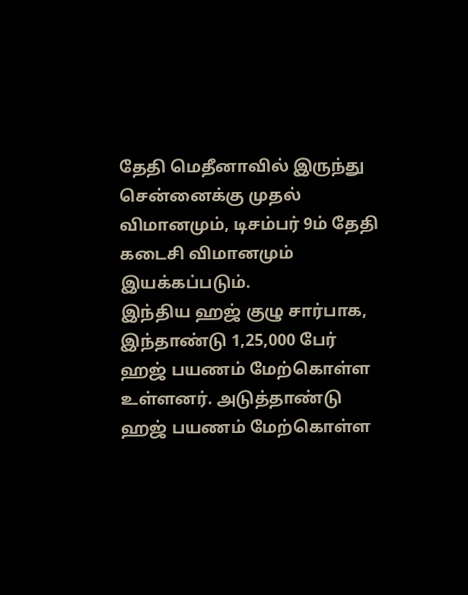தேதி மெதீனாவில் இருந்து சென்னைக்கு முதல் விமானமும், டிசம்பர் 9ம் தேதி கடைசி விமானமும் இயக்கப்படும்.
இந்திய ஹஜ் குழு சார்பாக, இந்தாண்டு 1,25,000 பேர் ஹஜ் பயணம் மேற்கொள்ள உள்ளனர். அடுத்தாண்டு ஹஜ் பயணம் மேற்கொள்ள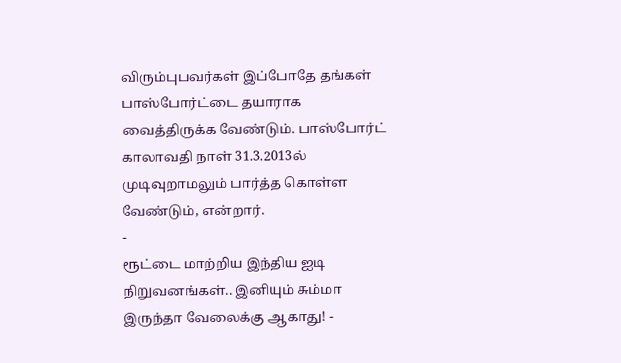விரும்புபவர்கள் இப்போதே தங்கள் பாஸ்போர்ட்டை தயாராக வைத்திருக்க வேண்டும். பாஸ்போர்ட் காலாவதி நாள் 31.3.2013ல் முடிவுறாமலும் பார்த்த கொள்ள வேண்டும், என்றார்.
-
ரூட்டை மாற்றிய இந்திய ஐடி நிறுவனங்கள்.. இனியும் சும்மா இருந்தா வேலைக்கு ஆகாது! -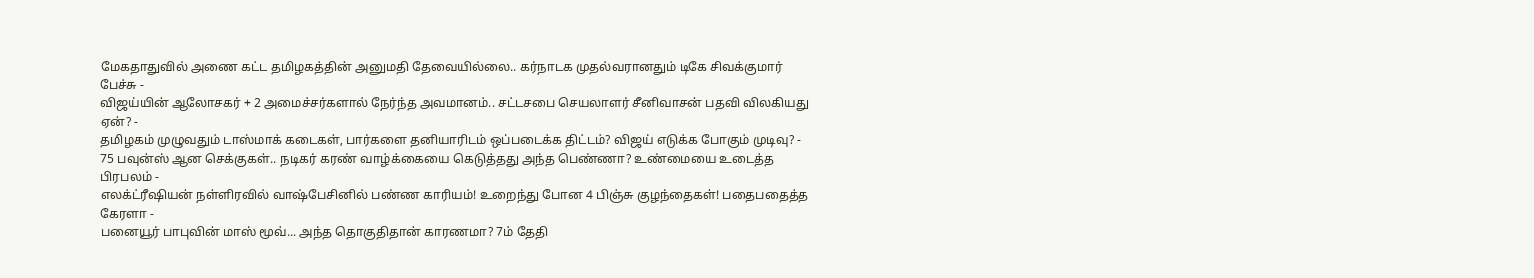மேகதாதுவில் அணை கட்ட தமிழகத்தின் அனுமதி தேவையில்லை.. கர்நாடக முதல்வரானதும் டிகே சிவக்குமார் பேச்சு -
விஜய்யின் ஆலோசகர் + 2 அமைச்சர்களால் நேர்ந்த அவமானம்.. சட்டசபை செயலாளர் சீனிவாசன் பதவி விலகியது ஏன்? -
தமிழகம் முழுவதும் டாஸ்மாக் கடைகள், பார்களை தனியாரிடம் ஒப்படைக்க திட்டம்? விஜய் எடுக்க போகும் முடிவு? -
75 பவுன்ஸ் ஆன செக்குகள்.. நடிகர் கரண் வாழ்க்கையை கெடுத்தது அந்த பெண்ணா? உண்மையை உடைத்த பிரபலம் -
எலக்ட்ரீஷியன் நள்ளிரவில் வாஷ்பேசினில் பண்ண காரியம்! உறைந்து போன 4 பிஞ்சு குழந்தைகள்! பதைபதைத்த கேரளா -
பனையூர் பாபுவின் மாஸ் மூவ்... அந்த தொகுதிதான் காரணமா? 7ம் தேதி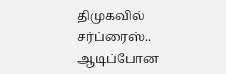திமுகவில் சர்ப்ரைஸ்.. ஆடிப்போன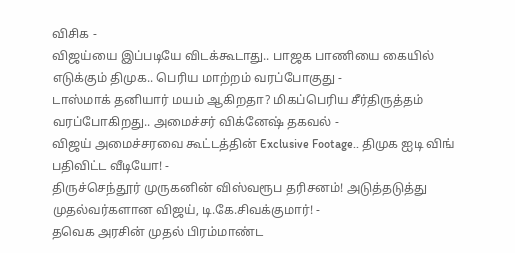விசிக -
விஜய்யை இப்படியே விடக்கூடாது.. பாஜக பாணியை கையில் எடுக்கும் திமுக.. பெரிய மாற்றம் வரப்போகுது -
டாஸ்மாக் தனியார் மயம் ஆகிறதா? மிகப்பெரிய சீர்திருத்தம் வரப்போகிறது.. அமைச்சர் விக்னேஷ் தகவல் -
விஜய் அமைச்சரவை கூட்டத்தின் Exclusive Footage.. திமுக ஐடி விங் பதிவிட்ட வீடியோ! -
திருச்செந்தூர் முருகனின் விஸ்வரூப தரிசனம்! அடுத்தடுத்து முதல்வர்களான விஜய், டி.கே.சிவக்குமார்! -
தவெக அரசின் முதல் பிரம்மாண்ட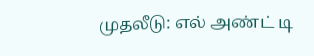முதலீடு: எல் அண்ட் டி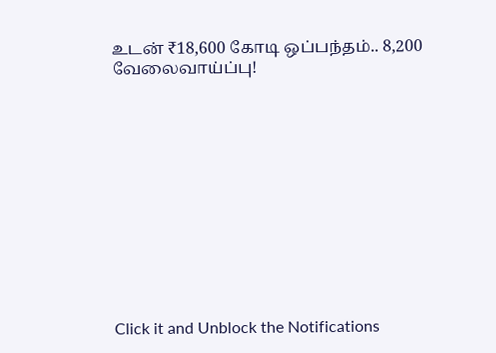உடன் ₹18,600 கோடி ஒப்பந்தம்.. 8,200 வேலைவாய்ப்பு!












Click it and Unblock the Notifications